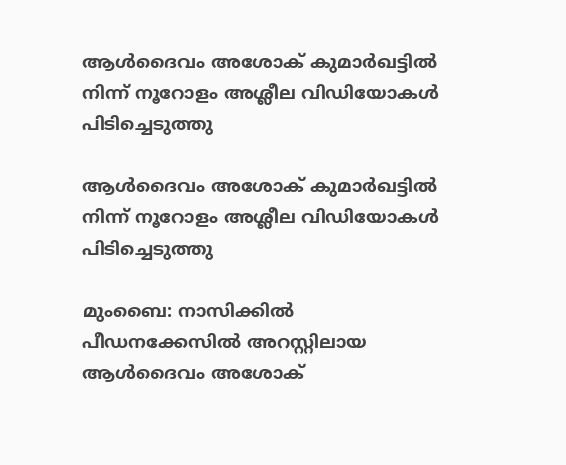ആള്‍ദൈവം അശോക് കുമാര്‍ഖട്ടില്‍ നിന്ന് നൂറോളം അശ്ലീല വിഡിയോകള്‍ പിടിച്ചെടുത്തു

ആള്‍ദൈവം അശോക് കുമാര്‍ഖട്ടില്‍ നിന്ന് നൂറോളം അശ്ലീല വിഡിയോകള്‍ പിടിച്ചെടുത്തു

മുംബൈ: നാസിക്കില്‍ പീഡനക്കേസില്‍ അറസ്റ്റിലായ ആള്‍ദൈവം അശോക്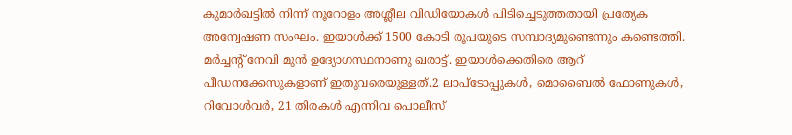കുമാര്‍ഖട്ടില്‍ നിന്ന് നൂറോളം അശ്ലീല വിഡിയോകള്‍ പിടിച്ചെടുത്തതായി പ്രത്യേക അന്വേഷണ സംഘം. ഇയാള്‍ക്ക് 1500 കോടി രൂപയുടെ സമ്പാദ്യമുണ്ടെന്നും കണ്ടെത്തി. മര്‍ച്ചന്റ് നേവി മുന്‍ ഉദ്യോഗസ്ഥനാണു ഖരാട്ട്. ഇയാള്‍ക്കെതിരെ ആറ് പീഡനക്കേസുകളാണ് ഇതുവരെയുള്ളത്.2 ലാപ്‌ടോപ്പുകള്‍, മൊബൈല്‍ ഫോണുകള്‍, റിവോള്‍വര്‍, 21 തിരകള്‍ എന്നിവ പൊലീസ്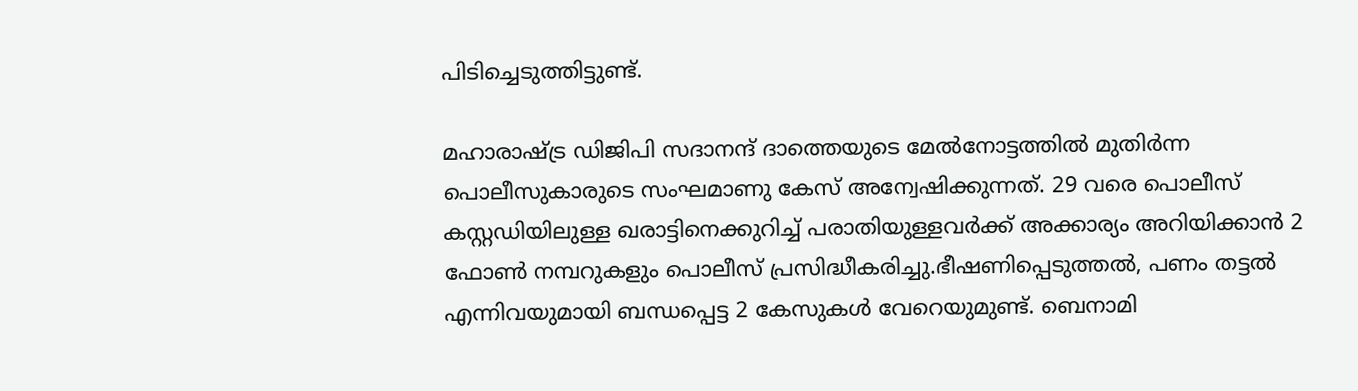പിടിച്ചെടുത്തിട്ടുണ്ട്.

മഹാരാഷ്ട്ര ഡിജിപി സദാനന്ദ് ദാത്തെയുടെ മേല്‍നോട്ടത്തില്‍ മുതിര്‍ന്ന പൊലീസുകാരുടെ സംഘമാണു കേസ് അന്വേഷിക്കുന്നത്. 29 വരെ പൊലീസ് കസ്റ്റഡിയിലുള്ള ഖരാട്ടിനെക്കുറിച്ച് പരാതിയുള്ളവര്‍ക്ക് അക്കാര്യം അറിയിക്കാന്‍ 2 ഫോണ്‍ നമ്പറുകളും പൊലീസ് പ്രസിദ്ധീകരിച്ചു.ഭീഷണിപ്പെടുത്തല്‍, പണം തട്ടല്‍ എന്നിവയുമായി ബന്ധപ്പെട്ട 2 കേസുകള്‍ വേറെയുമുണ്ട്. ബെനാമി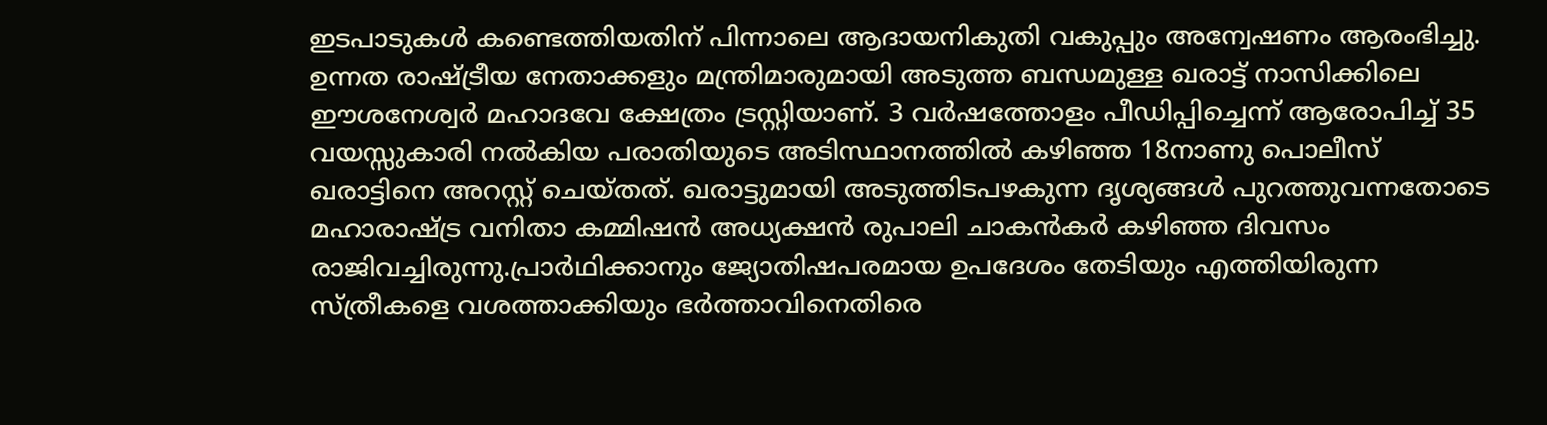ഇടപാടുകള്‍ കണ്ടെത്തിയതിന് പിന്നാലെ ആദായനികുതി വകുപ്പും അന്വേഷണം ആരംഭിച്ചു. ഉന്നത രാഷ്ട്രീയ നേതാക്കളും മന്ത്രിമാരുമായി അടുത്ത ബന്ധമുള്ള ഖരാട്ട് നാസിക്കിലെ ഈശനേശ്വര്‍ മഹാദവേ ക്ഷേത്രം ട്രസ്റ്റിയാണ്. 3 വര്‍ഷത്തോളം പീഡിപ്പിച്ചെന്ന് ആരോപിച്ച് 35 വയസ്സുകാരി നല്‍കിയ പരാതിയുടെ അടിസ്ഥാനത്തില്‍ കഴിഞ്ഞ 18നാണു പൊലീസ് ഖരാട്ടിനെ അറസ്റ്റ് ചെയ്തത്. ഖരാട്ടുമായി അടുത്തിടപഴകുന്ന ദൃശ്യങ്ങള്‍ പുറത്തുവന്നതോടെ മഹാരാഷ്ട്ര വനിതാ കമ്മിഷന്‍ അധ്യക്ഷന്‍ രുപാലി ചാകന്‍കര്‍ കഴിഞ്ഞ ദിവസം രാജിവച്ചിരുന്നു.പ്രാര്‍ഥിക്കാനും ജ്യോതിഷപരമായ ഉപദേശം തേടിയും എത്തിയിരുന്ന സ്ത്രീകളെ വശത്താക്കിയും ഭര്‍ത്താവിനെതിരെ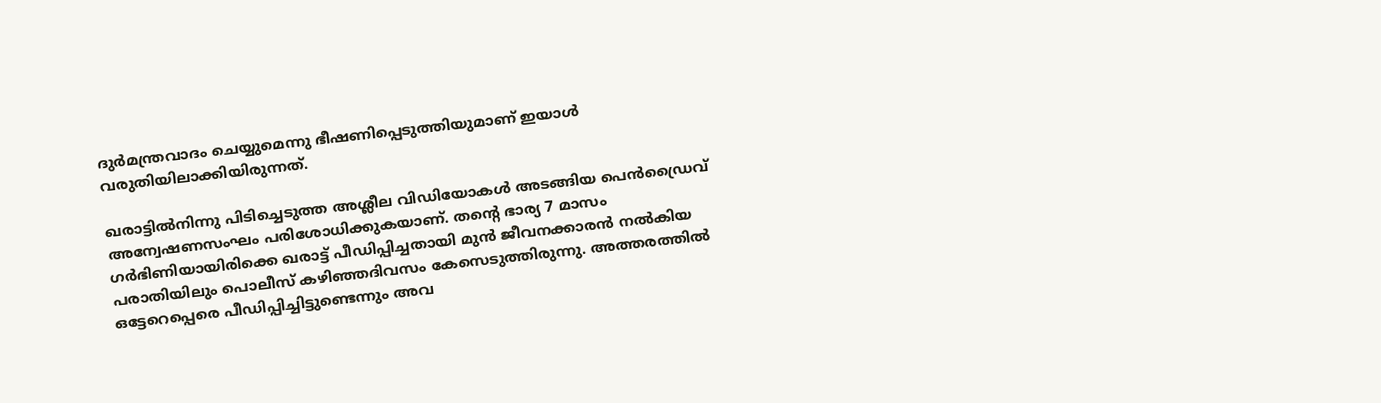ദുര്‍മന്ത്രവാദം ചെയ്യുമെന്നു ഭീഷണിപ്പെടുത്തിയുമാണ് ഇയാള്‍ വരുതിയിലാക്കിയിരുന്നത്.

ഖരാട്ടില്‍നിന്നു പിടിച്ചെടുത്ത അശ്ലീല വിഡിയോകള്‍ അടങ്ങിയ പെന്‍ഡ്രൈവ് അന്വേഷണസംഘം പരിശോധിക്കുകയാണ്. തന്റെ ഭാര്യ 7 മാസം ഗര്‍ഭിണിയായിരിക്കെ ഖരാട്ട് പീഡിപ്പിച്ചതായി മുന്‍ ജീവനക്കാരന്‍ നല്‍കിയ പരാതിയിലും പൊലീസ് കഴിഞ്ഞദിവസം കേസെടുത്തിരുന്നു. അത്തരത്തില്‍ ഒട്ടേറെപ്പെരെ പീഡിപ്പിച്ചിട്ടുണ്ടെന്നും അവ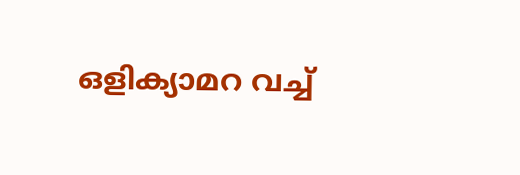ഒളിക്യാമറ വച്ച്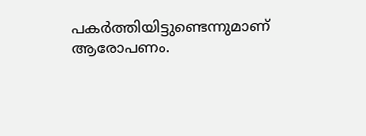പകര്‍ത്തിയിട്ടുണ്ടെന്നുമാണ് ആരോപണം.